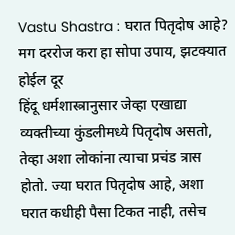Vastu Shastra : घरात पितृदोष आहे? मग दररोज करा हा सोपा उपाय, झटक्यात होईल दूर
हिंदू धर्मशास्त्रानुसार जेव्हा एखाद्या व्यक्तीच्या कुंडलीमध्ये पितृदोष असतो, तेव्हा अशा लोकांना त्याचा प्रचंड त्रास होतो. ज्या घरात पितृदोष आहे, अशा घरात कधीही पैसा टिकत नाही, तसेच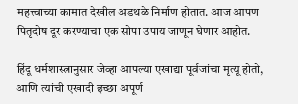महत्त्वाच्या कामात देखील अडथळे निर्माण होतात. आज आपण पितृदोष दूर करण्याचा एक सोपा उपाय जाणून घेणार आहोत.

हिंदू धर्मशास्त्रानुसार जेव्हा आपल्या एखाद्या पूर्वजांचा मृत्यू होतो, आणि त्यांची एखादी इच्छा अपूर्ण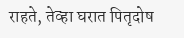राहते, तेव्हा घरात पितृदोष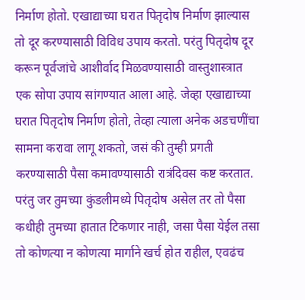निर्माण होतो. एखाद्याच्या घरात पितृदोष निर्माण झाल्यास तो दूर करण्यासाठी विविध उपाय करतो. परंतु पितृदोष दूर करून पूर्वजांचे आशीर्वाद मिळवण्यासाठी वास्तुशास्त्रात एक सोपा उपाय सांगण्यात आला आहे. जेव्हा एखाद्याच्या घरात पितृदोष निर्माण होतो, तेव्हा त्याला अनेक अडचणींचा सामना करावा लागू शकतो, जसं की तुम्ही प्रगती करण्यासाठी पैसा कमावण्यासाठी रात्रंदिवस कष्ट करतात. परंतु जर तुमच्या कुंडलीमध्ये पितृदोष असेल तर तो पैसा कधीही तुमच्या हातात टिकणार नाही, जसा पैसा येईल तसा तो कोणत्या न कोणत्या मार्गाने खर्च होत राहील, एवढंच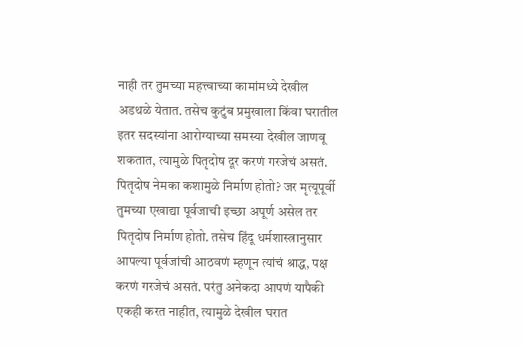नाही तर तुमच्या महत्त्वाच्या कामांमध्ये देखील अडथळे येतात. तसेच कुटुंब प्रमुखाला किंवा घरातील इतर सदस्यांना आरोग्याच्या समस्या देखील जाणवू शकतात, त्यामुळे पितृदोष दूर करणं गरजेचं असतं.
पितृदोष नेमका कशामुळे निर्माण होतो? जर मृत्यूपूर्वी तुमच्या एखाद्या पूर्वजाची इच्छा अपूर्ण असेल तर पितृदोष निर्माण होतो. तसेच हिंदू धर्मशास्त्रानुसार आपल्या पूर्वजांची आठवणं म्हणून त्यांचं श्राद्ध, पक्ष करणं गरजेचं असतं. परंतु अनेकदा आपणं यापैकी एकही करत नाहीत, त्यामुळे देखील घरात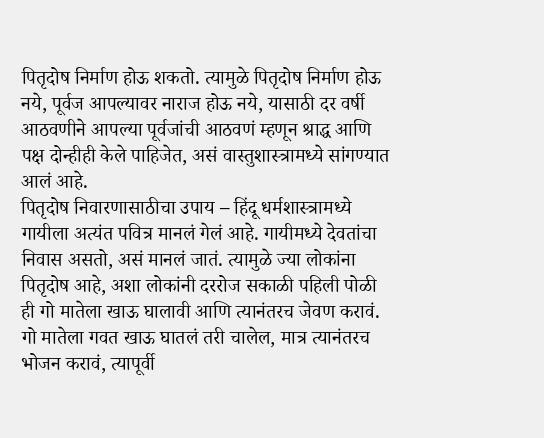पितृदोष निर्माण होऊ शकतो. त्यामुळे पितृदोष निर्माण होऊ नये, पूर्वज आपल्यावर नाराज होऊ नये, यासाठी दर वर्षी आठवणीने आपल्या पूर्वजांची आठवणं म्हणून श्राद्ध आणि पक्ष दोन्हीही केले पाहिजेत, असं वास्तुशास्त्रामध्ये सांगण्यात आलं आहे.
पितृदोष निवारणासाठीचा उपाय – हिंदू धर्मशास्त्रामध्ये गायीला अत्यंत पवित्र मानलं गेलं आहे. गायीमध्ये देवतांचा निवास असतो, असं मानलं जातं. त्यामुळे ज्या लोकांना पितृदोष आहे, अशा लोकांनी दररोज सकाळी पहिली पोळी ही गो मातेला खाऊ घालावी आणि त्यानंतरच जेवण करावं. गो मातेला गवत खाऊ घातलं तरी चालेल, मात्र त्यानंतरच भोजन करावं, त्यापूर्वी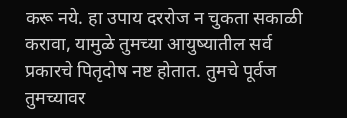करू नये. हा उपाय दररोज न चुकता सकाळी करावा, यामुळे तुमच्या आयुष्यातील सर्व प्रकारचे पितृदोष नष्ट होतात. तुमचे पूर्वज तुमच्यावर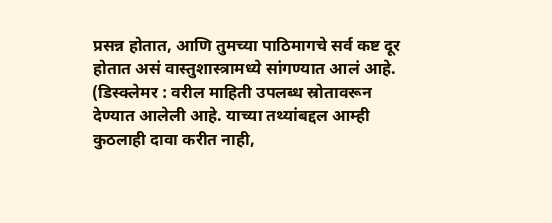प्रसन्न होतात, आणि तुमच्या पाठिमागचे सर्व कष्ट दूर होतात असं वास्तुशास्त्रामध्ये सांगण्यात आलं आहे.
(डिस्क्लेमर : वरील माहिती उपलब्ध स्रोतावरून देण्यात आलेली आहे. याच्या तथ्यांबद्दल आम्ही कुठलाही दावा करीत नाही,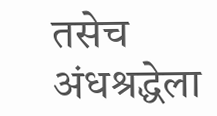तसेच अंधश्रद्धेला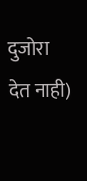दुजोरा देत नाही)